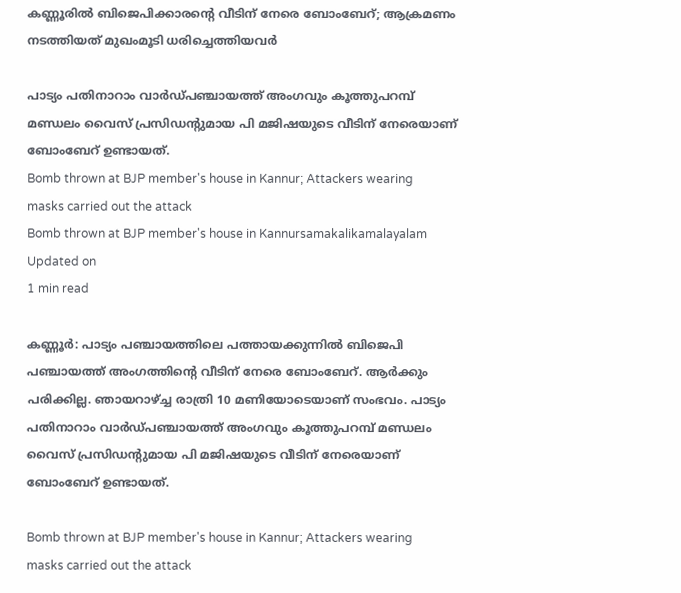കണ്ണൂരില്‍ ബിജെപിക്കാരന്റെ വീടിന് നേരെ ബോംബേറ്; ആക്രമണം നടത്തിയത് മുഖംമൂടി ധരിച്ചെത്തിയവര്‍

പാട്യം പതിനാറാം വാര്‍ഡ്പഞ്ചായത്ത് അംഗവും കൂത്തുപറമ്പ് മണ്ഡലം വൈസ് പ്രസിഡന്റുമായ പി മജിഷയുടെ വീടിന് നേരെയാണ് ബോംബേറ് ഉണ്ടായത്.
Bomb thrown at BJP member's house in Kannur; Attackers wearing masks carried out the attack
Bomb thrown at BJP member's house in Kannursamakalikamalayalam
Updated on
1 min read

കണ്ണൂര്‍: പാട്യം പഞ്ചായത്തിലെ പത്തായക്കുന്നില്‍ ബിജെപി പഞ്ചായത്ത് അംഗത്തിന്റെ വീടിന് നേരെ ബോംബേറ്. ആര്‍ക്കും പരിക്കില്ല. ഞായറാഴ്ച്ച രാത്രി 10 മണിയോടെയാണ് സംഭവം. പാട്യം പതിനാറാം വാര്‍ഡ്പഞ്ചായത്ത് അംഗവും കൂത്തുപറമ്പ് മണ്ഡലം വൈസ് പ്രസിഡന്റുമായ പി മജിഷയുടെ വീടിന് നേരെയാണ് ബോംബേറ് ഉണ്ടായത്.

Bomb thrown at BJP member's house in Kannur; Attackers wearing masks carried out the attack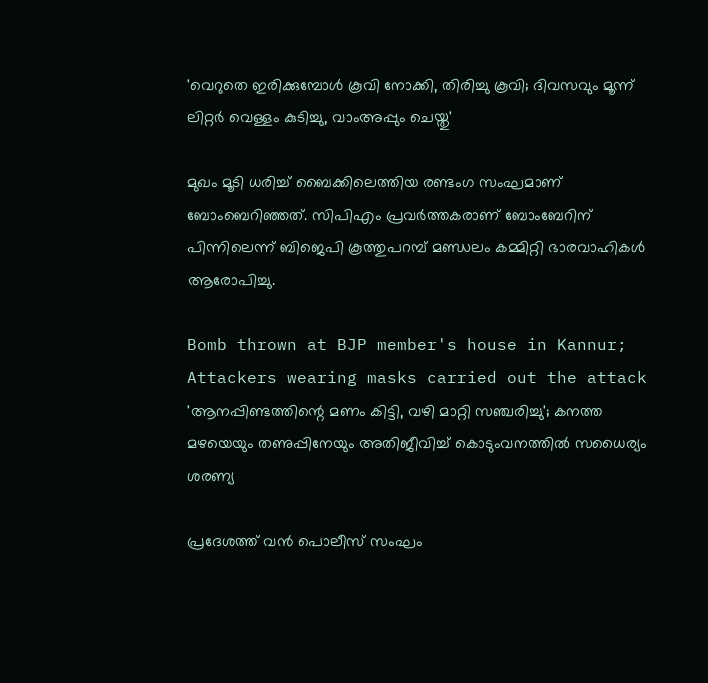'വെറുതെ ഇരിക്കുമ്പോള്‍ കൂവി നോക്കി, തിരിച്ചു കൂവി; ദിവസവും മൂന്ന് ലിറ്റര്‍ വെള്ളം കുടിച്ചു, വാംഅപ്പും ചെയ്തു'

മുഖം മൂടി ധരിച്ച് ബൈക്കിലെത്തിയ രണ്ടംഗ സംഘമാണ് ബോംബെറിഞ്ഞത്. സിപിഎം പ്രവര്‍ത്തകരാണ് ബോംബേറിന് പിന്നിലെന്ന് ബിജെപി കൂത്തുപറമ്പ് മണ്ഡലം കമ്മിറ്റി ഭാരവാഹികള്‍ ആരോപിച്ചു.

Bomb thrown at BJP member's house in Kannur; Attackers wearing masks carried out the attack
'ആനപ്പിണ്ടത്തിന്റെ മണം കിട്ടി, വഴി മാറ്റി സഞ്ചരിച്ചു'; കനത്ത മഴയെയും തണുപ്പിനേയും അതിജീവിച്ച് കൊടുംവനത്തില്‍ സധൈര്യം ശരണ്യ

പ്രദേശത്ത് വന്‍ പൊലീസ് സംഘം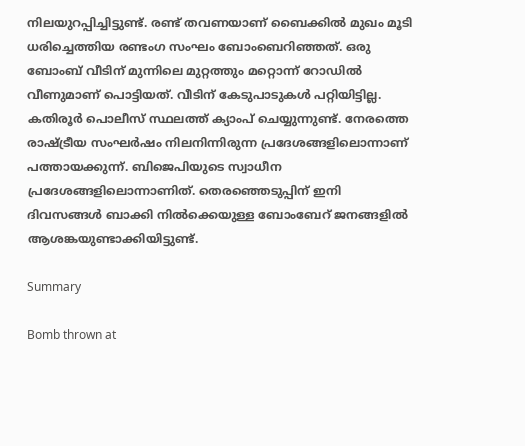നിലയുറപ്പിച്ചിട്ടുണ്ട്. രണ്ട് തവണയാണ് ബൈക്കില്‍ മുഖം മൂടി ധരിച്ചെത്തിയ രണ്ടംഗ സംഘം ബോംബെറിഞ്ഞത്. ഒരു ബോംബ് വീടിന് മുന്നിലെ മുറ്റത്തും മറ്റൊന്ന് റോഡില്‍ വീണുമാണ് പൊട്ടിയത്. വീടിന് കേടുപാടുകള്‍ പറ്റിയിട്ടില്ല. കതിരൂര്‍ പൊലീസ് സ്ഥലത്ത് ക്യാംപ് ചെയ്യുന്നുണ്ട്. നേരത്തെ രാഷ്ട്രീയ സംഘര്‍ഷം നിലനിന്നിരുന്ന പ്രദേശങ്ങളിലൊന്നാണ് പത്തായക്കുന്ന്. ബിജെപിയുടെ സ്വാധീന പ്രദേശങ്ങളിലൊന്നാണിത്. തെരഞ്ഞെടുപ്പിന് ഇനി ദിവസങ്ങള്‍ ബാക്കി നില്‍ക്കെയുള്ള ബോംബേറ് ജനങ്ങളില്‍ ആശങ്കയുണ്ടാക്കിയിട്ടുണ്ട്.

Summary

Bomb thrown at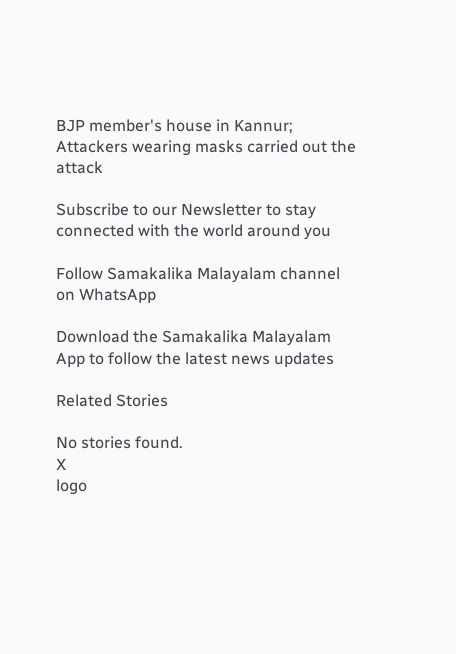BJP member's house in Kannur; Attackers wearing masks carried out the attack

Subscribe to our Newsletter to stay connected with the world around you

Follow Samakalika Malayalam channel on WhatsApp

Download the Samakalika Malayalam App to follow the latest news updates

Related Stories

No stories found.
X
logo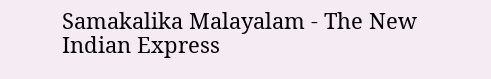Samakalika Malayalam - The New Indian Express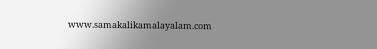www.samakalikamalayalam.com